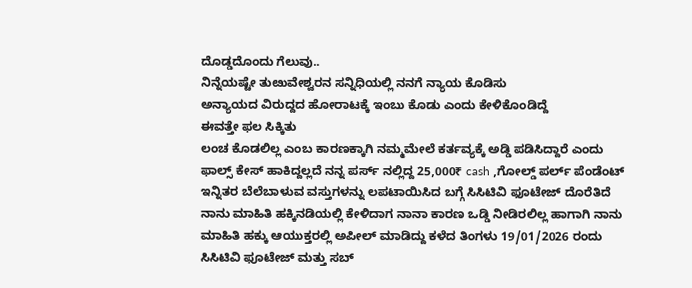ದೊಡ್ಡದೊಂದು ಗೆಲುವು..
ನಿನ್ನೆಯಷ್ಟೇ ತುೞುವೇಶ್ವರನ ಸನ್ನಿಧಿಯಲ್ಲಿ ನನಗೆ ನ್ಯಾಯ ಕೊಡಿಸು
ಅನ್ಯಾಯದ ವಿರುದ್ದದ ಹೋರಾಟಕ್ಕೆ ಇಂಬು ಕೊಡು ಎಂದು ಕೇಳಿಕೊಂಡಿದ್ದೆ
ಈವತ್ತೇ ಫಲ ಸಿಕ್ಕಿತು
ಲಂಚ ಕೊಡಲಿಲ್ಲ ಎಂಬ ಕಾರಣಕ್ಕಾಗಿ ನಮ್ಮಮೇಲೆ ಕರ್ತವ್ಯಕ್ಕೆ ಅಡ್ಡಿ ಪಡಿಸಿದ್ದಾರೆ ಎಂದು ಫಾಲ್ಸ್ ಕೇಸ್ ಹಾಕಿದ್ದಲ್ಲದೆ ನನ್ನ ಪರ್ಸ್ ನಲ್ಲಿದ್ದ 25,000₹ cash ,ಗೋಲ್ಡ್ ಪರ್ಲ್ ಪೆಂಡೆಂಟ್ ಇನ್ನಿತರ ಬೆಲೆಬಾಳುವ ವಸ್ತುಗಳನ್ನು ಲಪಟಾಯಿಸಿದ ಬಗ್ಗೆ ಸಿಸಿಟಿವಿ ಫೂಟೇಜ್ ದೊರೆತಿದೆ
ನಾನು ಮಾಹಿತಿ ಹಕ್ಕಿನಡಿಯಲ್ಲಿ ಕೇಳಿದಾಗ ನಾನಾ ಕಾರಣ ಒಡ್ಡಿ ನೀಡಿರಲಿಲ್ಲ ಹಾಗಾಗಿ ನಾನು ಮಾಹಿತಿ ಹಕ್ಕು ಆಯುಕ್ತರಲ್ಲಿ ಅಪೀಲ್ ಮಾಡಿದ್ದು ಕಳೆದ ತಿಂಗಳು 19/01/2026 ರಂದು ಸಿಸಿಟಿವಿ ಫೂಟೇಜ್ ಮತ್ತು ಸಬ್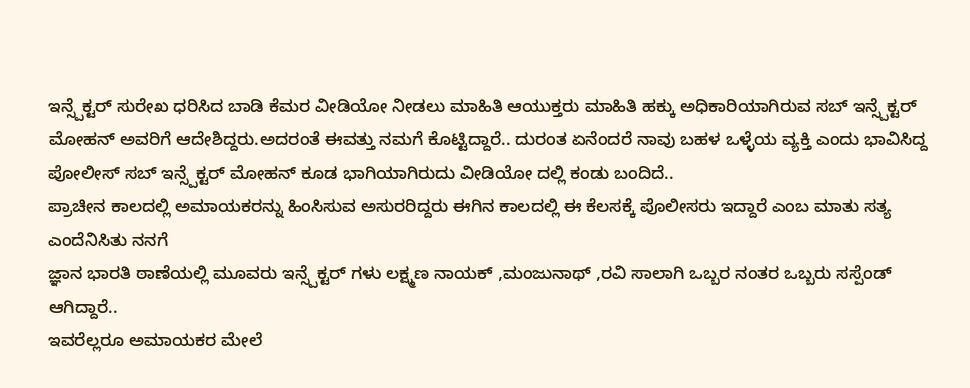ಇನ್ಸ್ಪೆಕ್ಟರ್ ಸುರೇಖ ಧರಿಸಿದ ಬಾಡಿ ಕೆಮರ ವೀಡಿಯೋ ನೀಡಲು ಮಾಹಿತಿ ಆಯುಕ್ತರು ಮಾಹಿತಿ ಹಕ್ಕು ಅಧಿಕಾರಿಯಾಗಿರುವ ಸಬ್ ಇನ್ಸ್ಪೆಕ್ಟರ್ ಮೋಹನ್ ಅವರಿಗೆ ಆದೇಶಿದ್ದರು.ಅದರಂತೆ ಈವತ್ತು ನಮಗೆ ಕೊಟ್ಟಿದ್ದಾರೆ.. ದುರಂತ ಏನೆಂದರೆ ನಾವು ಬಹಳ ಒಳ್ಳೆಯ ವ್ಯಕ್ತಿ ಎಂದು ಭಾವಿಸಿದ್ದ ಪೋಲೀಸ್ ಸಬ್ ಇನ್ಸ್ಪೆಕ್ಟರ್ ಮೋಹನ್ ಕೂಡ ಭಾಗಿಯಾಗಿರುದು ವೀಡಿಯೋ ದಲ್ಲಿ ಕಂಡು ಬಂದಿದೆ..
ಪ್ರಾಚೀನ ಕಾಲದಲ್ಲಿ ಅಮಾಯಕರನ್ನು ಹಿಂಸಿಸುವ ಅಸುರರಿದ್ದರು ಈಗಿನ ಕಾಲದಲ್ಲಿ ಈ ಕೆಲಸಕ್ಕೆ ಪೊಲೀಸರು ಇದ್ದಾರೆ ಎಂಬ ಮಾತು ಸತ್ಯ ಎಂದೆನಿಸಿತು ನನಗೆ
ಜ್ಞಾನ ಭಾರತಿ ಠಾಣೆಯಲ್ಲಿ ಮೂವರು ಇನ್ಸ್ಪೆಕ್ಟರ್ ಗಳು ಲಕ್ಷ್ಮಣ ನಾಯಕ್ ,ಮಂಜುನಾಥ್ ,ರವಿ ಸಾಲಾಗಿ ಒಬ್ಬರ ನಂತರ ಒಬ್ಬರು ಸಸ್ಪೆಂಡ್ ಆಗಿದ್ದಾರೆ..
ಇವರೆಲ್ಲರೂ ಅಮಾಯಕರ ಮೇಲೆ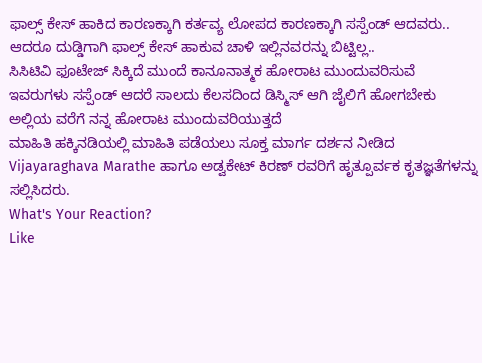ಫಾಲ್ಸ್ ಕೇಸ್ ಹಾಕಿದ ಕಾರಣಕ್ಕಾಗಿ ಕರ್ತವ್ಯ ಲೋಪದ ಕಾರಣಕ್ಕಾಗಿ ಸಸ್ಪೆಂಡ್ ಆದವರು..
ಆದರೂ ದುಡ್ಡಿಗಾಗಿ ಫಾಲ್ಸ್ ಕೇಸ್ ಹಾಕುವ ಚಾಳಿ ಇಲ್ಲಿನವರನ್ನು ಬಿಟ್ಟಿಲ್ಲ..
ಸಿಸಿಟಿವಿ ಫೂಟೇಜ್ ಸಿಕ್ಕಿದೆ ಮುಂದೆ ಕಾನೂನಾತ್ಮಕ ಹೋರಾಟ ಮುಂದುವರಿಸುವೆ
ಇವರುಗಳು ಸಸ್ಪೆಂಡ್ ಆದರೆ ಸಾಲದು ಕೆಲಸದಿಂದ ಡಿಸ್ಮಿಸ್ ಆಗಿ ಜೈಲಿಗೆ ಹೋಗಬೇಕು ಅಲ್ಲಿಯ ವರೆಗೆ ನನ್ನ ಹೋರಾಟ ಮುಂದುವರಿಯುತ್ತದೆ
ಮಾಹಿತಿ ಹಕ್ಕಿನಡಿಯಲ್ಲಿ ಮಾಹಿತಿ ಪಡೆಯಲು ಸೂಕ್ತ ಮಾರ್ಗ ದರ್ಶನ ನೀಡಿದ Vijayaraghava Marathe ಹಾಗೂ ಅಡ್ವಕೇಟ್ ಕಿರಣ್ ರವರಿಗೆ ಹೃತ್ಪೂರ್ವಕ ಕೃತಜ್ಞತೆಗಳನ್ನು ಸಲ್ಲಿಸಿದರು.
What's Your Reaction?
Like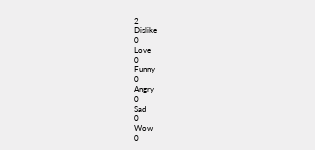2
Dislike
0
Love
0
Funny
0
Angry
0
Sad
0
Wow
0